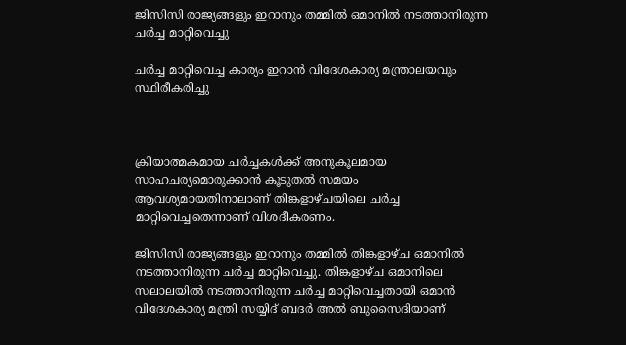ജിസിസി രാജ്യങ്ങളും ഇറാനും തമ്മില്‍ ഒമാനില്‍ നടത്താനിരുന്ന ചര്‍ച്ച മാറ്റിവെച്ചു

ചര്‍ച്ച മാറ്റിവെച്ച കാര്യം ഇറാന്‍ വിദേശകാര്യ മന്ത്രാലയവും സ്ഥിരീകരിച്ചു



ക്രിയാത്മകമായ ചര്‍ച്ചകള്‍ക്ക് അനുകൂലമായ സാഹചര്യമൊരുക്കാന്‍ കൂടുതല്‍ സമയം ആവശ്യമായതിനാലാണ് തിങ്കളാഴ്ചയിലെ ചര്‍ച്ച മാറ്റിവെച്ചതെന്നാണ് വിശദീകരണം.

ജിസിസി രാജ്യങ്ങളും ഇറാനും തമ്മില്‍ തിങ്കളാഴ്ച ഒമാനില്‍ നടത്താനിരുന്ന ചര്‍ച്ച മാറ്റിവെച്ചു. തിങ്കളാഴ്ച ഒമാനിലെ സലാലയില്‍ നടത്താനിരുന്ന ചര്‍ച്ച മാറ്റിവെച്ചതായി ഒമാന്‍ വിദേശകാര്യ മന്ത്രി സയ്യിദ് ബദര്‍ അല്‍ ബുസൈദിയാണ്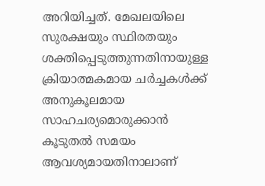അറിയിച്ചത്. മേഖലയിലെ സുരക്ഷയും സ്ഥിരതയും ശക്തിപ്പെടുത്തുന്നതിനായുള്ള ക്രിയാത്മകമായ ചര്‍ച്ചകള്‍ക്ക് അനുകൂലമായ സാഹചര്യമൊരുക്കാന്‍ കൂടുതല്‍ സമയം ആവശ്യമായതിനാലാണ്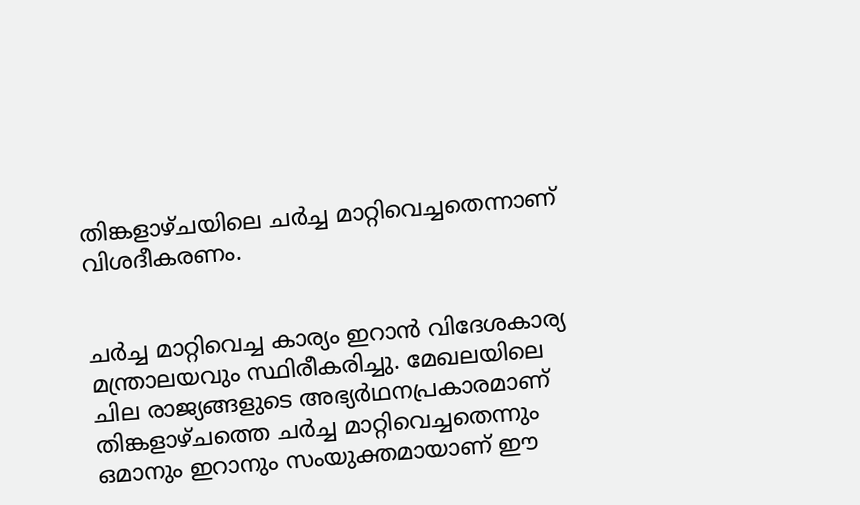തിങ്കളാഴ്ചയിലെ ചര്‍ച്ച മാറ്റിവെച്ചതെന്നാണ് വിശദീകരണം.


ചര്‍ച്ച മാറ്റിവെച്ച കാര്യം ഇറാന്‍ വിദേശകാര്യ മന്ത്രാലയവും സ്ഥിരീകരിച്ചു. മേഖലയിലെ ചില രാജ്യങ്ങളുടെ അഭ്യര്‍ഥനപ്രകാരമാണ് തിങ്കളാഴ്ചത്തെ ചര്‍ച്ച മാറ്റിവെച്ചതെന്നും ഒമാനും ഇറാനും സംയുക്തമായാണ് ഈ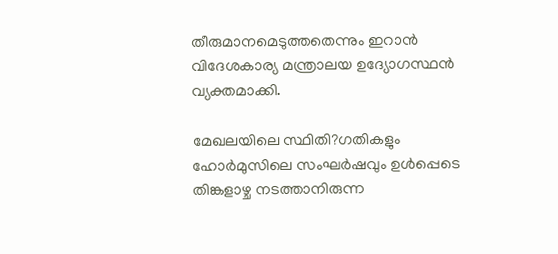തീരുമാനമെടുത്തതെന്നും ഇറാന്‍ വിദേശകാര്യ മന്ത്രാലയ ഉദ്യോഗസ്ഥന്‍ വ്യക്തമാക്കി.

മേഖലയിലെ സ്ഥിതി?ഗതികളും ഹോര്‍മുസിലെ സംഘര്‍ഷവും ഉള്‍പ്പെടെ തിങ്കളാഴ്ച നടത്താനിരുന്ന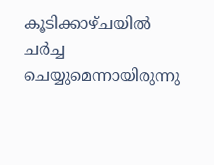കൂടിക്കാഴ്ചയില്‍ ചര്‍ച്ച ചെയ്യുമെന്നായിരുന്നു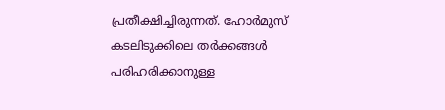പ്രതീക്ഷിച്ചിരുന്നത്. ഹോര്‍മുസ് കടലിടുക്കിലെ തര്‍ക്കങ്ങള്‍ പരിഹരിക്കാനുള്ള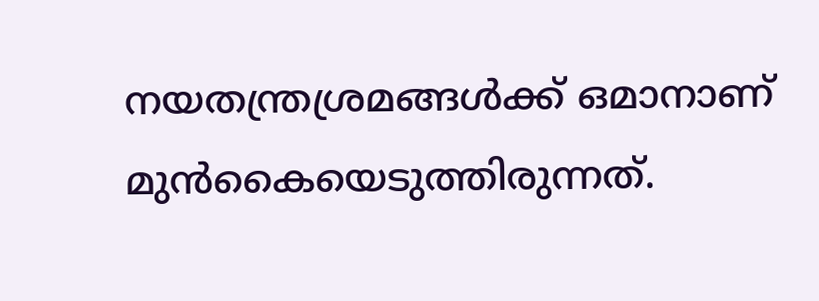നയതന്ത്രശ്രമങ്ങള്‍ക്ക് ഒമാനാണ് മുന്‍കൈയെടുത്തിരുന്നത്.